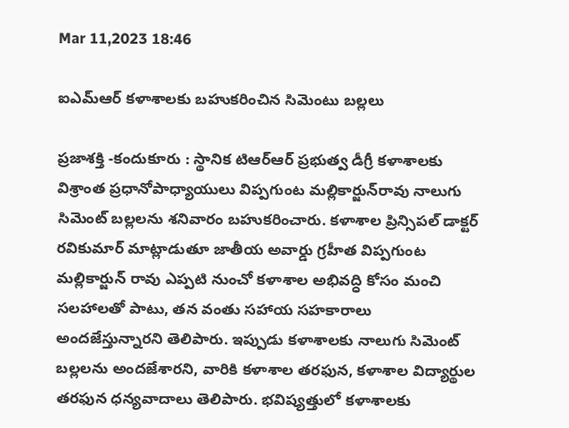Mar 11,2023 18:46

ఐఎమ్‌ఆర్‌ కళాశాలకు బహుకరించిన సిమెంటు బల్లలు

ప్రజాశక్తి -కందుకూరు : స్థానిక టిఆర్‌ఆర్‌ ప్రభుత్వ డీగ్రీ కళాశాలకు విశ్రాంత ప్రధానోపాధ్యాయులు విప్పగుంట మల్లికార్జున్‌రావు నాలుగు సిమెంట్‌ బల్లలను శనివారం బహుకరించారు. కళాశాల ప్రిన్సిపల్‌ డాక్టర్‌ రవికుమార్‌ మాట్లాడుతూ జాతీయ అవార్డు గ్రహీత విప్పగుంట మల్లికార్జున్‌ రావు ఎప్పటి నుంచో కళాశాల అభివద్ధి కోసం మంచి సలహాలతో పాటు, తన వంతు సహాయ సహకారాలు అందజేస్తున్నారని తెలిపారు. ఇప్పుడు కళాశాలకు నాలుగు సిమెంట్‌ బల్లలను అందజేశారని, వారికి కళాశాల తరఫున, కళాశాల విద్యార్థుల తరఫున ధన్యవాదాలు తెలిపారు. భవిష్యత్తులో కళాశాలకు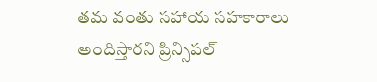తమ వంతు సహాయ సహకారాలు అందిస్తారని ప్రిన్సిపల్‌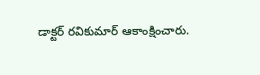డాక్టర్‌ రవికుమార్‌ ఆకాంక్షించారు.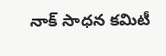నాక్‌ సాధన కమిటీ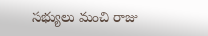సభ్యులు మంచి రాజు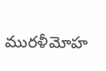మురళీమోహ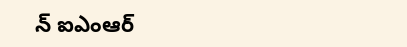న్‌ ఐఎంఆర్‌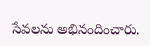సేవలను అభినందించారు.